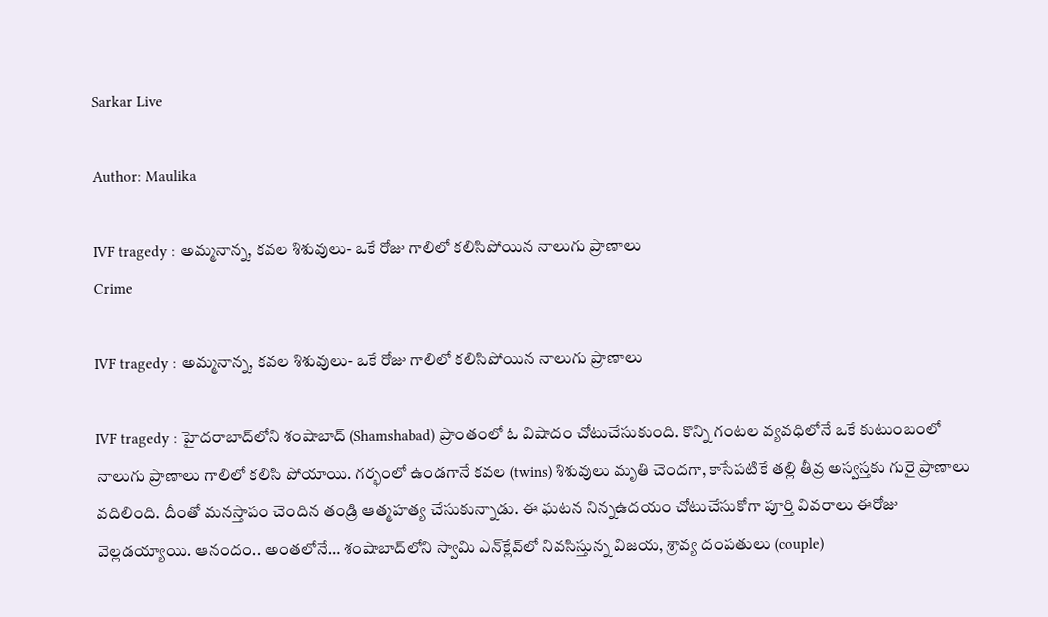Sarkar Live

Author: Maulika

IVF tragedy : అమ్మ‌నాన్న‌, క‌వ‌ల శిశువులు- ఒకే రోజు గాలిలో క‌లిసిపోయిన నాలుగు ప్రాణాలు
Crime

IVF tragedy : అమ్మ‌నాన్న‌, క‌వ‌ల శిశువులు- ఒకే రోజు గాలిలో క‌లిసిపోయిన నాలుగు ప్రాణాలు

IVF tragedy : హైదరాబాద్‌లోని శంషాబాద్ (Shamshabad) ప్రాంతంలో ఓ విషాదం చోటుచేసుకుంది. కొన్ని గంట‌ల వ్య‌వ‌ధిలోనే ఒకే కుటుంబంలో నాలుగు ప్రాణాలు గాలిలో క‌లిసి పోయాయి. గ‌ర్భంలో ఉండ‌గానే క‌వ‌ల (twins) శిశువులు మృతి చెంద‌గా, కాసేప‌టికే త‌ల్లి తీవ్ర అస్వ‌స్త‌కు గురై ప్రాణాలు వ‌దిలింది. దీంతో మ‌న‌స్తాపం చెందిన తండ్రి ఆత్మ‌హ‌త్య చేసుకున్నాడు. ఈ ఘ‌ట‌న నిన్న‌ఉద‌యం చోటుచేసుకోగా పూర్తి వివ‌రాలు ఈరోజు వెల్ల‌డ‌య్యాయి. ఆనందం.. అంత‌లోనే… శంషాబాద్‌లోని స్వామి ఎన్‌క్లేవ్‌లో నివ‌సిస్తున్న విజయ, శ్రావ్య దంపతులు (couple)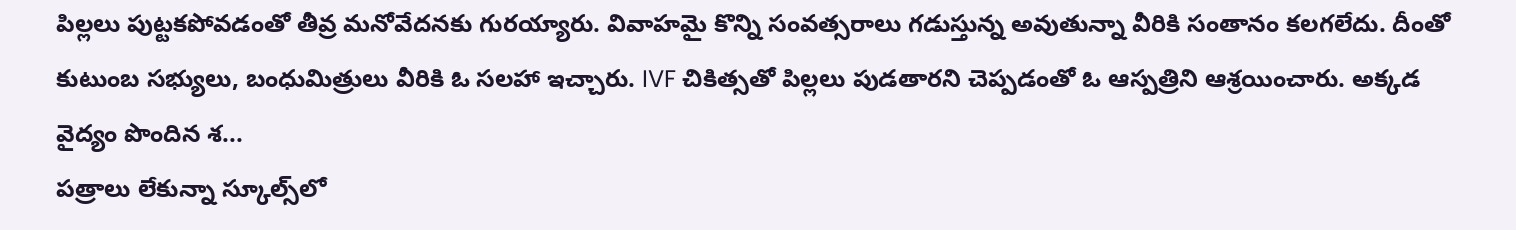పిల్ల‌లు పుట్ట‌క‌పోవ‌డంతో తీవ్ర మ‌నోవేద‌న‌కు గుర‌య్యారు. వివాహ‌మై కొన్ని సంవ‌త్స‌రాలు గ‌డుస్తున్న‌ అవుతున్నా వీరికి సంతానం క‌ల‌గ‌లేదు. దీంతో కుటుంబ స‌భ్యులు, బంధుమిత్రులు వీరికి ఓ స‌ల‌హా ఇచ్చారు. IVF చికిత్సతో పిల్ల‌లు పుడతార‌ని చెప్ప‌డంతో ఓ ఆస్ప‌త్రిని ఆశ్ర‌యించారు. అక్క‌డ వైద్యం పొందిన శ...
పత్రాలు లేకున్నా స్కూల్స్‌లో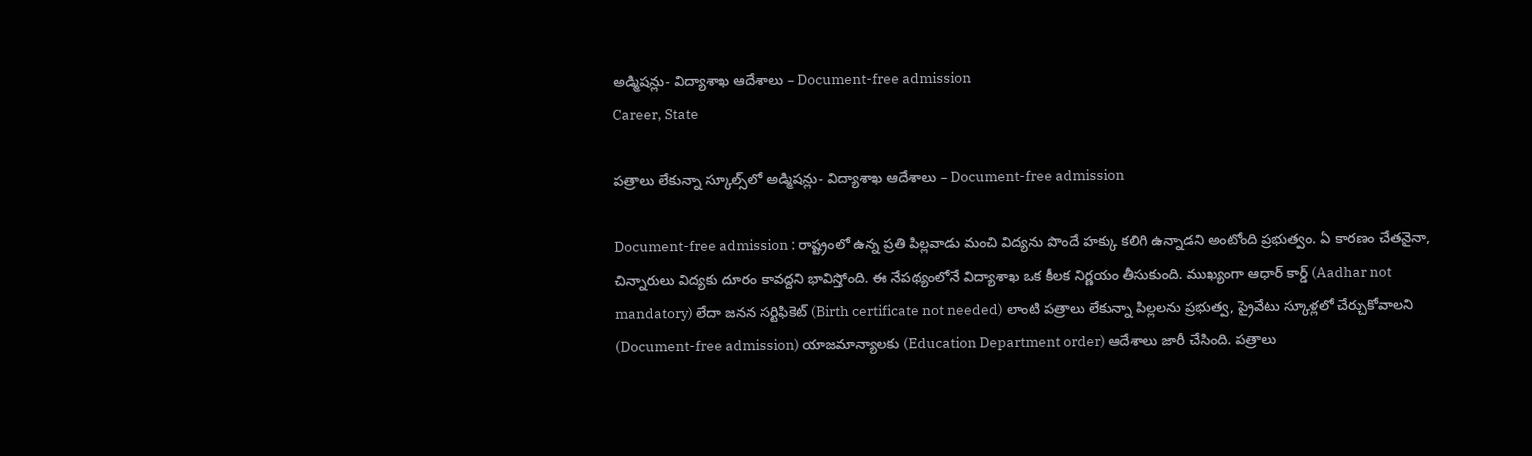అడ్మిష‌న్లు- విద్యాశాఖ ఆదేశాలు – Document-free admission
Career, State

పత్రాలు లేకున్నా స్కూల్స్‌లో అడ్మిష‌న్లు- విద్యాశాఖ ఆదేశాలు – Document-free admission

Document-free admission : రాష్ట్రంలో ఉన్న ప్రతి పిల్లవాడు మంచి విద్యను పొందే హక్కు కలిగి ఉన్నాడ‌ని అంటోంది ప్ర‌భుత్వం. ఏ కారణం చేతనైనా, చిన్నారులు విద్యకు దూరం కావ‌ద్ద‌ని భావిస్తోంది. ఈ నేప‌థ్యంలోనే విద్యాశాఖ ఒక కీలక నిర్ణయం తీసుకుంది. ముఖ్యంగా ఆధార్ కార్డ్ (Aadhar not mandatory) లేదా జనన సర్టిఫికెట్ (Birth certificate not needed) లాంటి ప‌త్రాలు లేకున్నా పిల్లలను ప్ర‌భుత్వ‌, ప్రైవేటు స్కూళ్లలో చేర్చుకోవాల‌ని (Document-free admission) యాజ‌మాన్యాల‌కు (Education Department order) ఆదేశాలు జారీ చేసింది. పత్రాలు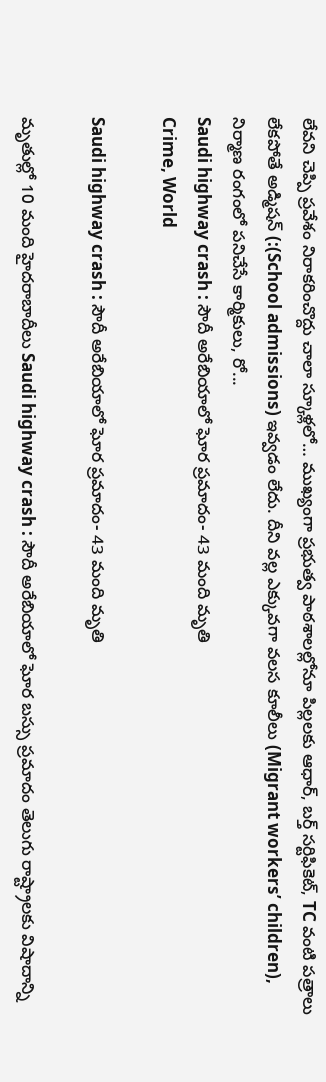లేవని చెప్పి ప్రవేశం నిరాకరించొద్దు చాలా స్కూళ్లలో… ముఖ్యంగా ప్రభుత్వ పాఠశాలల్లోనూ పిల్లలకు ఆధార్, బర్త్ సర్టిఫికెట్, TC వంటి పత్రాలు లేకపోతే అడ్మిషన్ (:(School admissions) ఇవ్వడం లేదు. దీని వల్ల ఎక్కువగా వలస కూలీలు (Migrant workers’ children), నిర్మాణ రంగంలో పనిచేసే కార్మికులు, రో...
Saudi highway crash : సౌదీ అరేబియాలో ఘోర ప్ర‌మాదం- 43 మంది మృతి
Crime, World

Saudi highway crash : సౌదీ అరేబియాలో ఘోర ప్ర‌మాదం- 43 మంది మృతి

మృతుల్లో 10 మంది హైద‌రాబాదీలు Saudi highway crash : సౌదీ అరేబియాలో ఘోర బస్సు ప్రమాదం తెలుగు రాష్ట్రాలకు విషాదాన్ని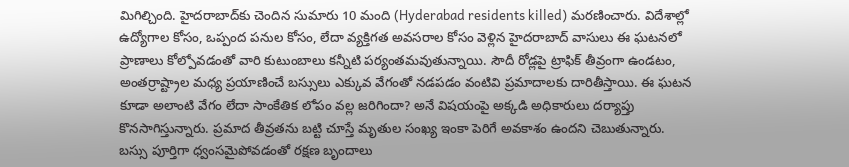మిగిల్చింది. హైదరాబాద్‌కు చెందిన సుమారు 10 మంది (Hyderabad residents killed) మరణించారు. విదేశాల్లో ఉద్యోగాల కోసం, ఒప్పంద పనుల కోసం, లేదా వ్యక్తిగత అవసరాల కోసం వెళ్లిన హైదరాబాద్‌ వాసులు ఈ ఘటనలో ప్రాణాలు కోల్పోవ‌డంతో వారి కుటుంబాలు కన్నీటి ప‌ర్యంత‌మ‌వుతున్నాయి. సౌదీ రోడ్లపై ట్రాఫిక్ తీవ్రంగా ఉండటం, అంతర్రాష్ట్రాల మధ్య ప్రయాణించే బస్సులు ఎక్కువ వేగంతో నడపడం వంటివి ప్రమాదాలకు దారితీస్తాయి. ఈ ఘటన కూడా అలాంటి వేగం లేదా సాంకేతిక లోపం వల్ల జరిగిందా? అనే విషయంపై అక్కడి అధికారులు దర్యాప్తు కొనసాగిస్తున్నారు. ప్రమాద తీవ్రతను బట్టి చూస్తే మృతుల సంఖ్య ఇంకా పెరిగే అవకాశం ఉందని చెబుతున్నారు. బస్సు పూర్తిగా ధ్వంసమైపోవడంతో రక్షణ బృందాలు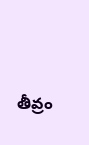తీవ్రం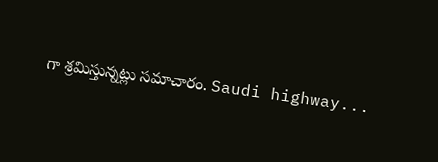గా శ్రమిస్తున్నట్లు సమాచారం. Saudi highway...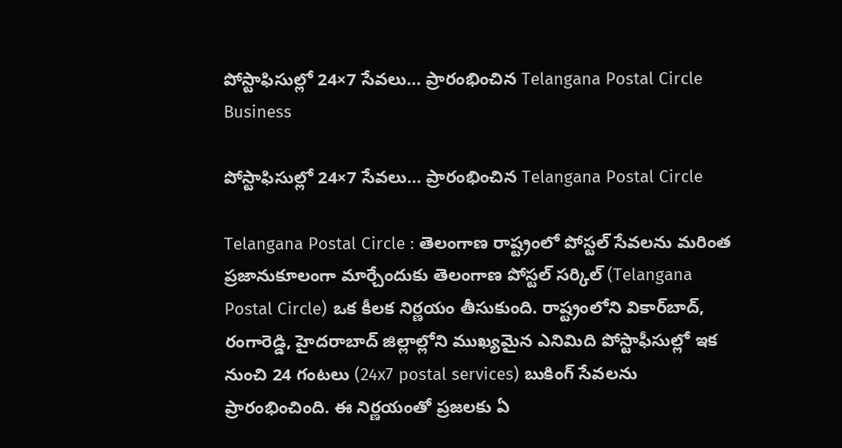పోస్టాఫిసుల్లో 24×7 సేవలు… ప్రారంభించిన Telangana Postal Circle
Business

పోస్టాఫిసుల్లో 24×7 సేవలు… ప్రారంభించిన Telangana Postal Circle

Telangana Postal Circle : తెలంగాణ రాష్ట్రంలో పోస్టల్ సేవలను మరింత ప్రజానుకూలంగా మార్చేందుకు తెలంగాణ పోస్టల్ సర్కిల్ (Telangana Postal Circle) ఒక కీలక నిర్ణయం తీసుకుంది. రాష్ట్రంలోని వికార్‌బాద్, రంగారెడ్డి, హైదరాబాద్ జిల్లాల్లోని ముఖ్యమైన ఎనిమిది పోస్టాఫీసుల్లో ఇక నుంచి 24 గంటలు (24x7 postal services) బుకింగ్ సేవలను ప్రారంభించింది. ఈ నిర్ణయంతో ప్రజలకు ఏ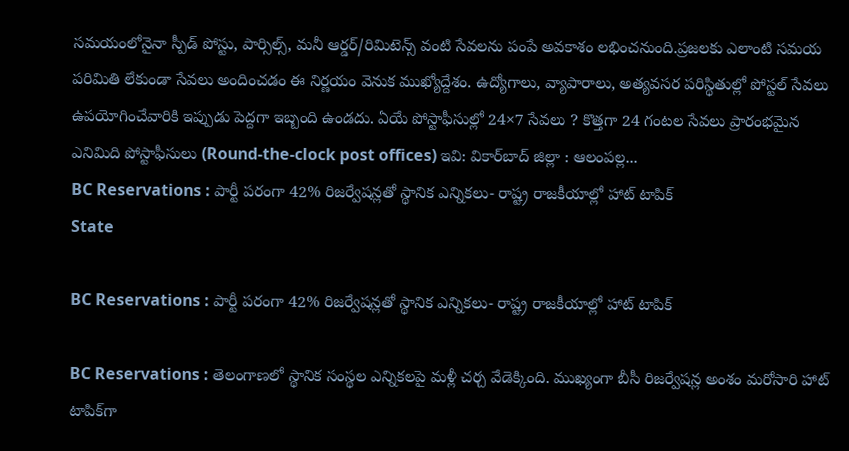స‌మ‌యంలోనైనా స్పీడ్ పోస్టు, పార్సిల్స్, మనీ ఆర్డర్/రిమిటెన్స్ వంటి సేవలను పంపే అవకాశం లభించనుంది.ప్రజలకు ఎలాంటి సమయ పరిమితి లేకుండా సేవలు అందించడం ఈ నిర్ణ‌యం వెనుక ముఖ్యోద్దేశం. ఉద్యోగాలు, వ్యాపారాలు, అత్యవసర పరిస్థితుల్లో పోస్టల్ సేవలు ఉపయోగించేవారికి ఇప్పుడు పెద్దగా ఇబ్బంది ఉండదు. ఏయే పోస్టాఫీసుల్లో 24×7 సేవలు ? కొత్తగా 24 గంటల సేవలు ప్రారంభమైన ఎనిమిది పోస్టాఫీసులు (Round-the-clock post offices) ఇవి: వికార్‌బాద్ జిల్లా : ఆలంపల్ల...
BC Reservations : పార్టీ పరంగా 42% రిజర్వేషన్లతో స్థానిక ఎన్నికలు- రాష్ట్ర రాజకీయాల్లో హాట్ టాపిక్
State

BC Reservations : పార్టీ పరంగా 42% రిజర్వేషన్లతో స్థానిక ఎన్నికలు- రాష్ట్ర రాజకీయాల్లో హాట్ టాపిక్

BC Reservations : తెలంగాణలో స్థానిక సంస్థల ఎన్నికలపై మళ్లీ చర్చ వేడెక్కింది. ముఖ్యంగా బీసీ రిజర్వేషన్ల అంశం మరోసారి హాట్ టాపిక్‌గా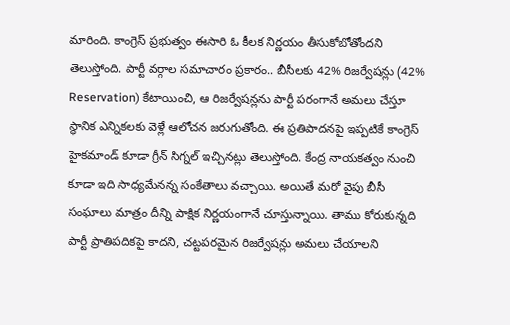మారింది. కాంగ్రెస్ ప్రభుత్వం ఈసారి ఓ కీలక నిర్ణయం తీసుకోబోతోందని తెలుస్తోంది. పార్టీ వర్గాల సమాచారం ప్రకారం.. బీసీలకు 42% రిజర్వేషన్లు (42% Reservation) కేటాయించి, ఆ రిజర్వేషన్లను పార్టీ పరంగానే అమలు చేస్తూ స్థానిక ఎన్నికలకు వెళ్లే ఆలోచన జరుగుతోంది. ఈ ప్రతిపాదనపై ఇప్పటికే కాంగ్రెస్ హైకమాండ్ కూడా గ్రీన్ సిగ్నల్ ఇచ్చినట్లు తెలుస్తోంది. కేంద్ర నాయకత్వం నుంచి కూడా ఇది సాధ్యమేనన్న సంకేతాలు వచ్చాయి. అయితే మరో వైపు బీసీ సంఘాలు మాత్రం దీన్ని పాక్షిక నిర్ణయంగానే చూస్తున్నాయి. తాము కోరుకున్నది పార్టీ ప్రాతిపదికపై కాదని, చట్టపరమైన రిజర్వేషన్లు అమ‌లు చేయాల‌ని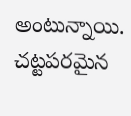అంటున్నాయి. చ‌ట్టప‌ర‌మైన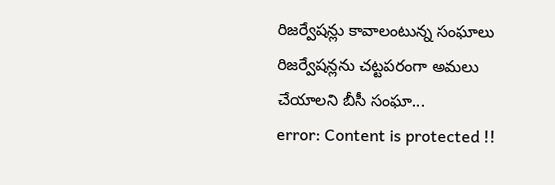రిజ‌ర్వేషన్లు కావాలంటున్న సంఘాలు రిజర్వేషన్లను చట్టపరంగా అమలు చేయాల‌ని బీసీ సంఘా...
error: Content is protected !!